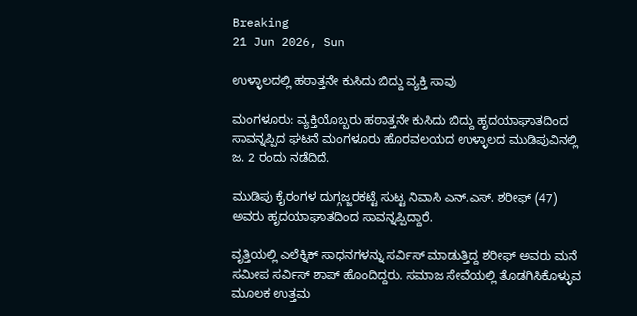Breaking
21 Jun 2026, Sun

ಉಳ್ಳಾಲದಲ್ಲಿ ಹಠಾತ್ತನೇ ಕುಸಿದು ಬಿದ್ದು ವ್ಯಕ್ತಿ ಸಾವು

ಮಂಗಳೂರು: ವ್ಯಕ್ತಿಯೊಬ್ಬರು ಹಠಾತ್ತನೇ ಕುಸಿದು ಬಿದ್ದು ಹೃದಯಾಘಾತದಿಂದ ಸಾವನ್ನಪ್ಪಿದ ಘಟನೆ ಮಂಗಳೂರು ಹೊರವಲಯದ ಉಳ್ಳಾಲದ ಮುಡಿಪುವಿನಲ್ಲಿ ಜ. 2 ರಂದು ನಡೆದಿದೆ.

ಮುಡಿಪು ಕೈರಂಗಳ ದುಗ್ಗಜ್ಜರಕಟ್ಟೆ ಸುಟ್ಟ ನಿವಾಸಿ ಎನ್.ಎಸ್. ಶರೀಫ್ (47) ಅವರು ಹೃದಯಾಘಾತದಿಂದ ಸಾವನ್ನಪ್ಪಿದ್ದಾರೆ.

ವೃತ್ತಿಯಲ್ಲಿ ಎಲೆಕ್ನಿಕ್ ಸಾಧನಗಳನ್ನು ಸರ್ವಿಸ್ ಮಾಡುತ್ತಿದ್ದ ಶರೀಫ್ ಅವರು ಮನೆ ಸಮೀಪ ಸರ್ವಿಸ್ ಶಾಪ್ ಹೊಂದಿದ್ದರು. ಸಮಾಜ ಸೇವೆಯಲ್ಲಿ ತೊಡಗಿಸಿಕೊಳ್ಳುವ ಮೂಲಕ ಉತ್ತಮ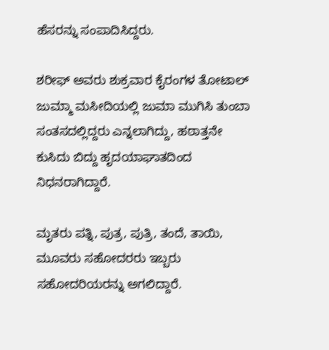ಹೆಸರನ್ನು ಸಂಪಾದಿಸಿದ್ದರು.

ಶರೀಫ್ ಅವರು ಶುಕ್ರವಾರ ಕೈರಂಗಳ ತೋಟಾಲ್ ಜುಮ್ಮಾ ಮಸೀದಿಯಲ್ಲಿ ಜುಮಾ ಮುಗಿಸಿ ತುಂಬಾ ಸಂತಸದಲ್ಲಿದ್ದರು ಎನ್ನಲಾಗಿದ್ದು, ಹಠಾತ್ತನೇ ಕುಸಿದು ಬಿದ್ದು ಹೃದಯಾಘಾತದಿಂದ ನಿಧನರಾಗಿದ್ದಾರೆ.

ಮೃತರು ಪತ್ನಿ, ಪುತ್ರ, ಪುತ್ರಿ, ತಂದೆ, ತಾಯಿ, ಮೂವರು ಸಹೋದರರು ಇಬ್ಬರು ಸಹೋದರಿಯರನ್ನು ಅಗಲಿದ್ದಾರೆ.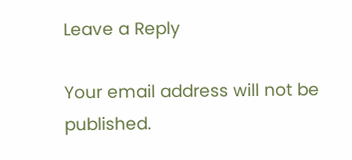Leave a Reply

Your email address will not be published.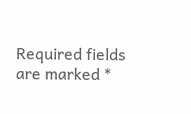Required fields are marked *